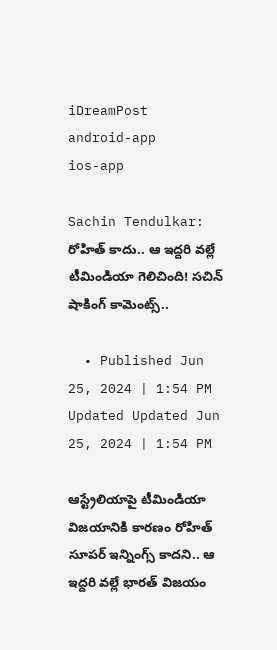iDreamPost
android-app
ios-app

Sachin Tendulkar: రోహిత్ కాదు.. ఆ ఇద్దరి వల్లే టీమిండియా గెలిచింది! సచిన్ షాకింగ్ కామెంట్స్..

  • Published Jun 25, 2024 | 1:54 PM Updated Updated Jun 25, 2024 | 1:54 PM

ఆస్ట్రేలియాపై టీమిండియా విజయానికి కారణం రోహిత్ సూపర్ ఇన్నింగ్స్ కాదని.. ఆ ఇద్దరి వల్లే భారత్ విజయం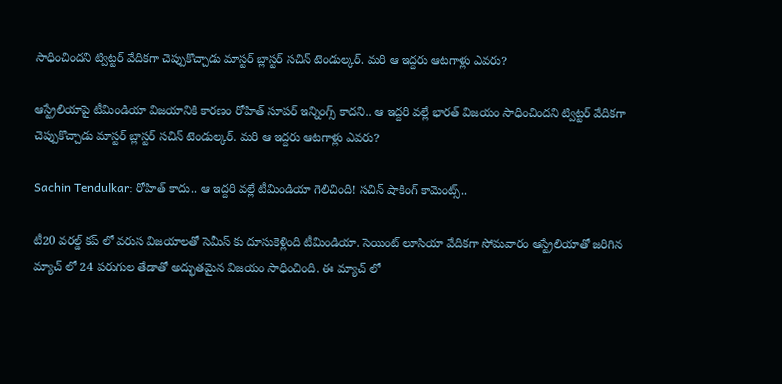సాధించిందని ట్విట్టర్ వేదికగా చెప్పుకొచ్చాడు మాస్టర్ బ్లాస్టర్ సచిన్ టెండుల్కర్. మరి ఆ ఇద్దరు ఆటగాళ్లు ఎవరు?

ఆస్ట్రేలియాపై టీమిండియా విజయానికి కారణం రోహిత్ సూపర్ ఇన్నింగ్స్ కాదని.. ఆ ఇద్దరి వల్లే భారత్ విజయం సాధించిందని ట్విట్టర్ వేదికగా చెప్పుకొచ్చాడు మాస్టర్ బ్లాస్టర్ సచిన్ టెండుల్కర్. మరి ఆ ఇద్దరు ఆటగాళ్లు ఎవరు?

Sachin Tendulkar: రోహిత్ కాదు.. ఆ ఇద్దరి వల్లే టీమిండియా గెలిచింది! సచిన్ షాకింగ్ కామెంట్స్..

టీ20 వరల్డ్ కప్ లో వరుస విజయాలతో సెమీస్ కు దూసుకెళ్లింది టీమిండియా. సెయింట్ లూసియా వేదికగా సోమవారం ఆస్ట్రేలియాతో జరిగిన మ్యాచ్ లో 24 పరుగుల తేడాతో అద్భుతమైన విజయం సాధించింది. ఈ మ్యాచ్ లో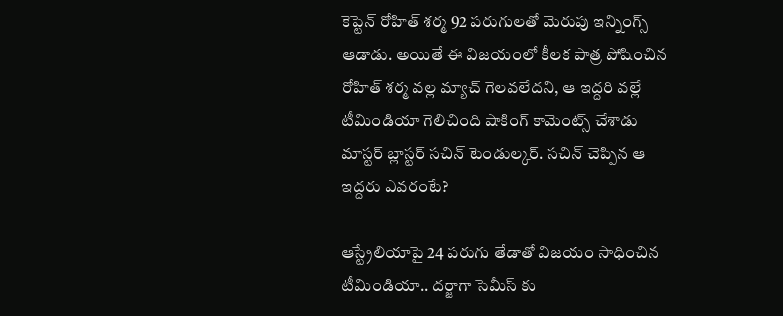కెప్టెన్ రోహిత్ శర్మ 92 పరుగులతో మెరుపు ఇన్నింగ్స్ ఆడాడు. అయితే ఈ విజయంలో కీలక పాత్ర పోషించిన రోహిత్ శర్మ వల్ల మ్యాచ్ గెలవలేదని, ఆ ఇద్దరి వల్లే టీమిండియా గెలిచింది షాకింగ్ కామెంట్స్ చేశాడు మాస్టర్ బ్లాస్టర్ సచిన్ టెండుల్కర్. సచిన్ చెప్పిన ఆ ఇద్దరు ఎవరంటే?

ఆస్ట్రేలియాపై 24 పరుగు తేడాతో విజయం సాధించిన టీమిండియా.. దర్జాగా సెమీస్ కు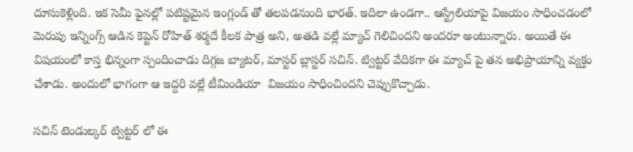దూసుకెళ్లింది. ఇక సెమీ ఫైనల్లో పటిష్టమైన ఇంగ్లండ్ తో తలపడనుంది భారత్. ఇదిలా ఉండగా.. ఆస్ట్రేలియాపై విజయం సాధించడంలో మెరుపు ఇన్నింగ్స్ ఆడిన కెప్టెన్ రోహిత్ శర్మదే కీలక పాత్ర అని, అతడి వల్లే మ్యాచ్ గెలిచిందని అందరూ అంటున్నారు. అయితే ఈ విషయంలో కాస్త భిన్నంగా స్పందించాడు దిగ్గజ బ్యాటర్, మాస్టర్ బ్లాస్టర్ సచిన్. ట్విట్టర్ వేదికగా ఈ మ్యాచ్ పై తన అభిప్రాయాన్ని వ్యక్తం చేశాడు. అందులో భాగంగా ఆ ఇద్దరి వల్లే టీమిండియా  విజయం సాధించిందని చెప్పుకొచ్చాడు.

సచిన్ టెండుల్కర్ ట్విట్టర్ లో ఈ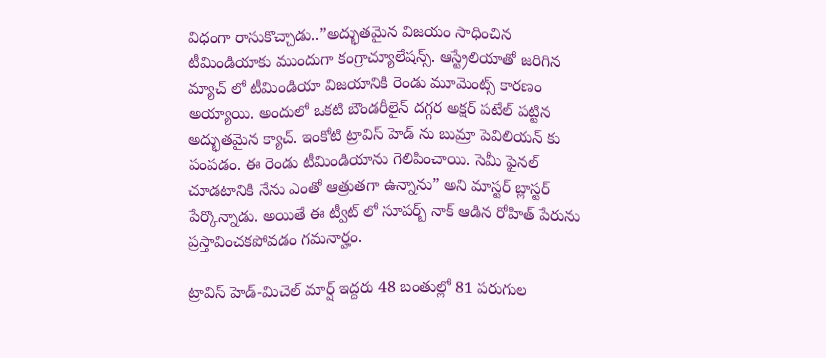విధంగా రాసుకొచ్చాడు..”అద్భుతమైన విజయం సాధించిన టీమిండియాకు ముందుగా కంగ్రాచ్యూలేషన్స్. ఆస్ట్రేలియాతో జరిగిన మ్యాచ్ లో టీమిండియా విజయానికి రెండు మూమెంట్స్ కారణం అయ్యాయి. అందులో ఒకటి బౌండరీలైన్ దగ్గర అక్షర్ పటేల్ పట్టిన అద్భుతమైన క్యాచ్. ఇంకోటి ట్రావిస్ హెడ్ ను బుమ్రా పెవిలియన్ కు పంపడం. ఈ రెండు టీమిండియాను గెలిపించాయి. సెమీ ఫైనల్ చూడటానికి నేను ఎంతో ఆత్రుతగా ఉన్నాను” అని మాస్టర్ బ్లాస్టర్ పేర్కొన్నాడు. అయితే ఈ ట్వీట్ లో సూపర్బ్ నాక్ ఆడిన రోహిత్ పేరును ప్రస్తావించకపోవడం గమనార్హం.

ట్రావిస్ హెడ్-మిచెల్ మార్ష్ ఇద్దరు 48 బంతుల్లో 81 పరుగుల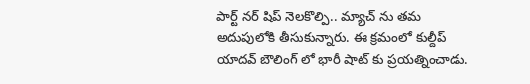పార్ట్ నర్ షిప్ నెలకొల్పి.. మ్యాచ్ ను తమ అదుపులోకి తీసుకున్నారు. ఈ క్రమంలో కుల్దీప్ యాదవ్ బౌలింగ్ లో భారీ షాట్ కు ప్రయత్నించాడు.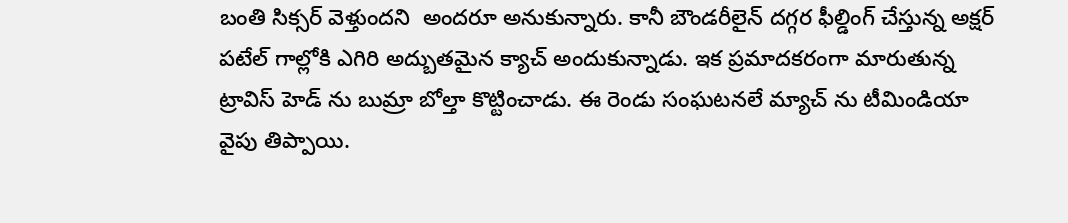బంతి సిక్సర్ వెళ్తుందని  అందరూ అనుకున్నారు. కానీ బౌండరీలైన్ దగ్గర ఫీల్డింగ్ చేస్తున్న అక్షర్ పటేల్ గాల్లోకి ఎగిరి అద్బుతమైన క్యాచ్ అందుకున్నాడు. ఇక ప్రమాదకరంగా మారుతున్న ట్రావిస్ హెడ్ ను బుమ్రా బోల్తా కొట్టించాడు. ఈ రెండు సంఘటనలే మ్యాచ్ ను టీమిండియా వైపు తిప్పాయి.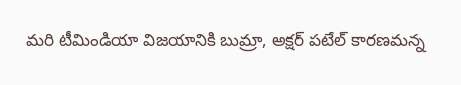మరి టీమిండియా విజయానికి బుమ్రా, అక్షర్ పటేల్ కారణమన్న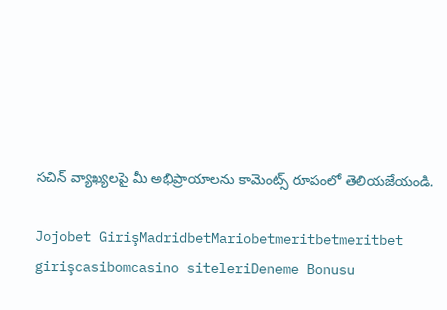సచిన్ వ్యాఖ్యలపై మీ అభిప్రాయాలను కామెంట్స్ రూపంలో తెలియజేయండి.

Jojobet GirişMadridbetMariobetmeritbetmeritbet girişcasibomcasino siteleriDeneme Bonusu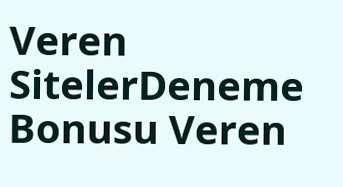Veren SitelerDeneme Bonusu Veren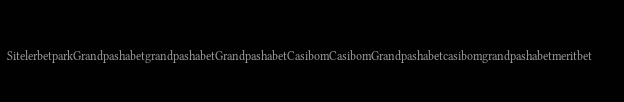SitelerbetparkGrandpashabetgrandpashabetGrandpashabetCasibomCasibomGrandpashabetcasibomgrandpashabetmeritbet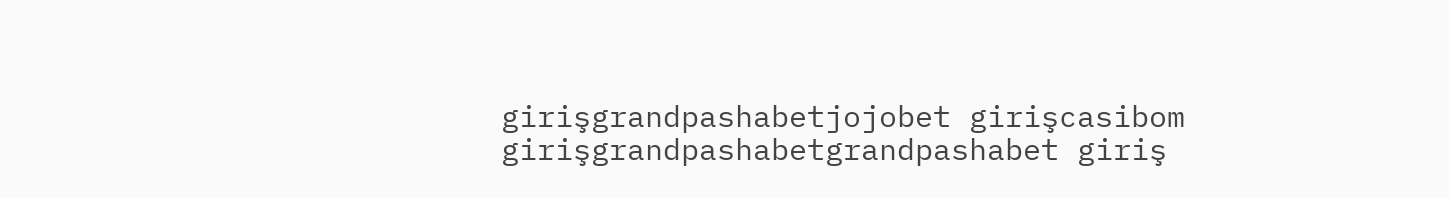girişgrandpashabetjojobet girişcasibom girişgrandpashabetgrandpashabet giriş